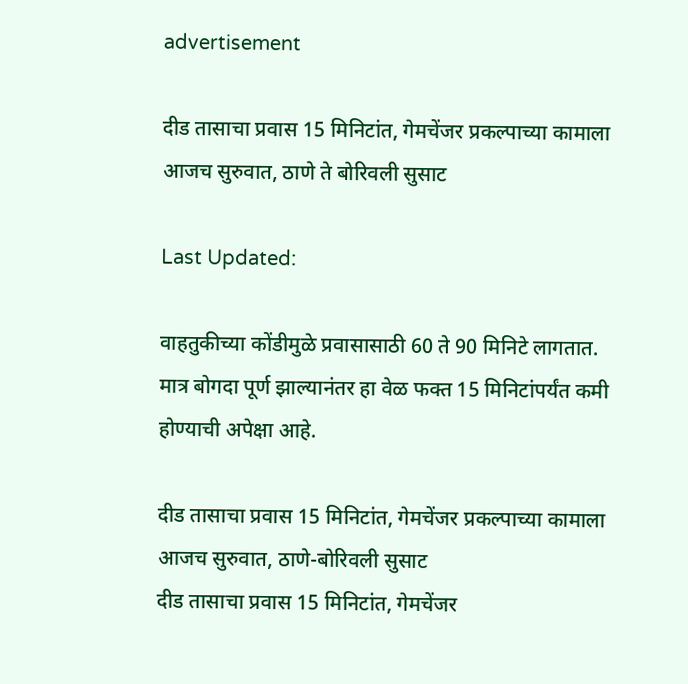advertisement

दीड तासाचा प्रवास 15 मिनिटांत, गेमचेंजर प्रकल्पाच्या कामाला आजच सुरुवात, ठाणे ते बोरिवली सुसाट

Last Updated:

वाहतुकीच्या कोंडीमुळे प्रवासासाठी 60 ते 90 मिनिटे लागतात. मात्र बोगदा पूर्ण झाल्यानंतर हा वेळ फक्त 15 मिनिटांपर्यंत कमी होण्याची अपेक्षा आहे.

दीड तासाचा प्रवास 15 मिनिटांत, गेमचेंजर प्रकल्पाच्या कामाला आजच सुरुवात, ठाणे-बोरिवली सुसाट
दीड तासाचा प्रवास 15 मिनिटांत, गेमचेंजर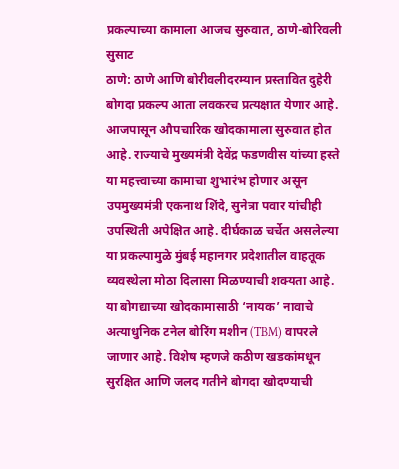प्रकल्पाच्या कामाला आजच सुरुवात, ठाणे-बोरिवली सुसाट
ठाणे: ठाणे आणि बोरीवलीदरम्यान प्रस्तावित दुहेरी बोगदा प्रकल्प आता लवकरच प्रत्यक्षात येणार आहे. आजपासून औपचारिक खोदकामाला सुरुवात होत आहे. राज्याचे मुख्यमंत्री देवेंद्र फडणवीस यांच्या हस्ते या महत्त्वाच्या कामाचा शुभारंभ होणार असून उपमुख्यमंत्री एकनाथ शिंदे, सुनेत्रा पवार यांचीही उपस्थिती अपेक्षित आहे. दीर्घकाळ चर्चेत असलेल्या या प्रकल्पामुळे मुंबई महानगर प्रदेशातील वाहतूक व्यवस्थेला मोठा दिलासा मिळण्याची शक्यता आहे.
या बोगद्याच्या खोदकामासाठी ‘नायक’ नावाचे अत्याधुनिक टनेल बोरिंग मशीन (TBM) वापरले जाणार आहे. विशेष म्हणजे कठीण खडकांमधून सुरक्षित आणि जलद गतीने बोगदा खोदण्याची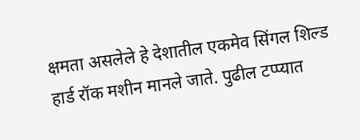क्षमता असलेले हे देशातील एकमेव सिंगल शिल्ड हार्ड रॉक मशीन मानले जाते. पुढील टप्प्यात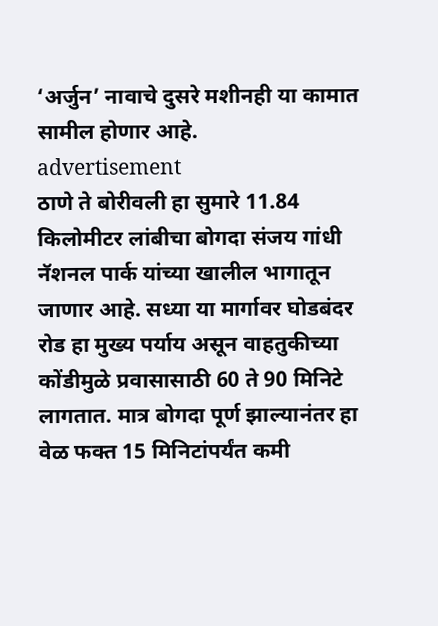‘अर्जुन’ नावाचे दुसरे मशीनही या कामात सामील होणार आहे.
advertisement
ठाणे ते बोरीवली हा सुमारे 11.84 किलोमीटर लांबीचा बोगदा संजय गांधी नॅशनल पार्क यांच्या खालील भागातून जाणार आहे. सध्या या मार्गावर घोडबंदर रोड हा मुख्य पर्याय असून वाहतुकीच्या कोंडीमुळे प्रवासासाठी 60 ते 90 मिनिटे लागतात. मात्र बोगदा पूर्ण झाल्यानंतर हा वेळ फक्त 15 मिनिटांपर्यंत कमी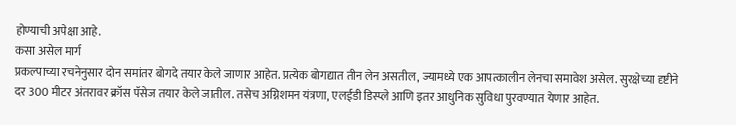होण्याची अपेक्षा आहे.
कसा असेल मार्ग
प्रकल्पाच्या रचनेनुसार दोन समांतर बोगदे तयार केले जाणार आहेत. प्रत्येक बोगद्यात तीन लेन असतील, ज्यामध्ये एक आपत्कालीन लेनचा समावेश असेल. सुरक्षेच्या दृष्टीने दर 300 मीटर अंतरावर क्रॉस पॅसेज तयार केले जातील. तसेच अग्निशमन यंत्रणा, एलईडी डिस्प्ले आणि इतर आधुनिक सुविधा पुरवण्यात येणार आहेत.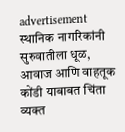advertisement
स्थानिक नागरिकांनी सुरुवातीला धूळ, आवाज आणि वाहतूक कोंडी याबाबत चिंता व्यक्त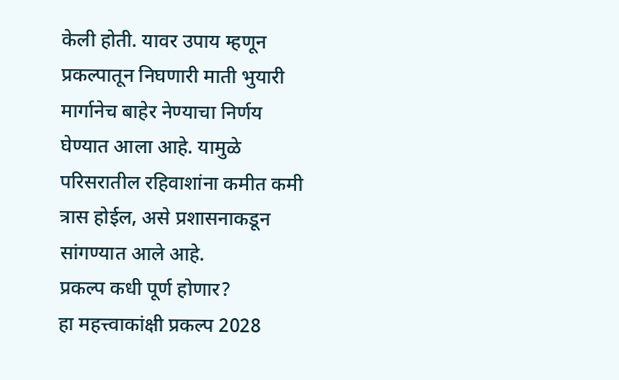केली होती. यावर उपाय म्हणून प्रकल्पातून निघणारी माती भुयारी मार्गानेच बाहेर नेण्याचा निर्णय घेण्यात आला आहे. यामुळे परिसरातील रहिवाशांना कमीत कमी त्रास होईल, असे प्रशासनाकडून सांगण्यात आले आहे.
प्रकल्प कधी पूर्ण होणार?
हा महत्त्वाकांक्षी प्रकल्प 2028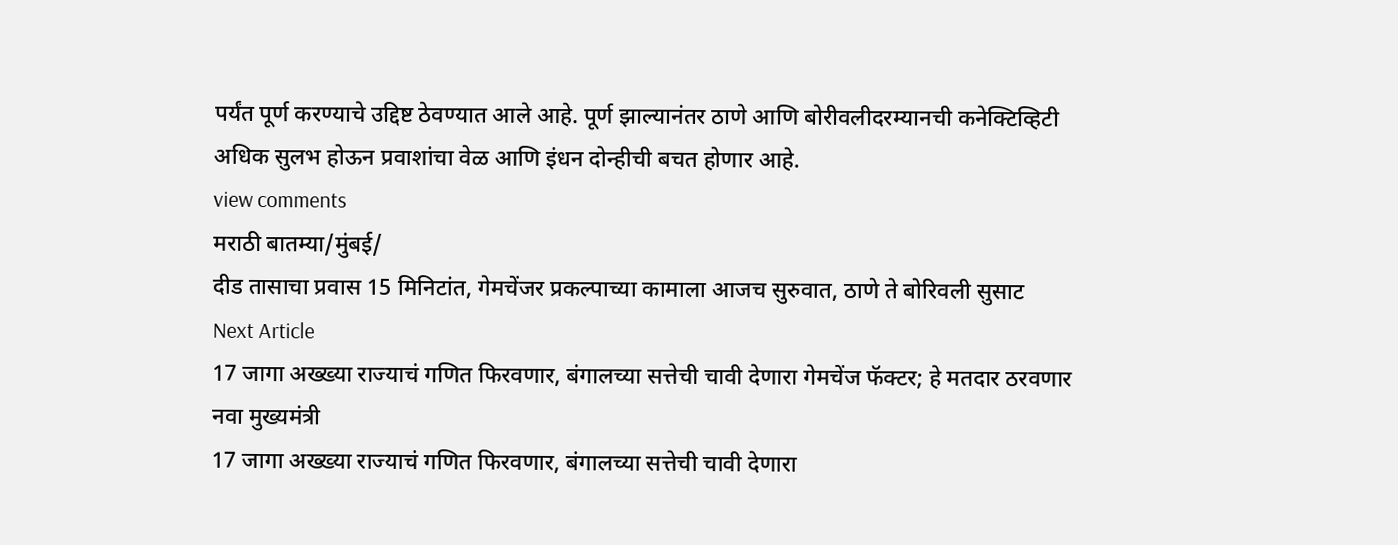पर्यंत पूर्ण करण्याचे उद्दिष्ट ठेवण्यात आले आहे. पूर्ण झाल्यानंतर ठाणे आणि बोरीवलीदरम्यानची कनेक्टिव्हिटी अधिक सुलभ होऊन प्रवाशांचा वेळ आणि इंधन दोन्हीची बचत होणार आहे.
view comments
मराठी बातम्या/मुंबई/
दीड तासाचा प्रवास 15 मिनिटांत, गेमचेंजर प्रकल्पाच्या कामाला आजच सुरुवात, ठाणे ते बोरिवली सुसाट
Next Article
17 जागा अख्ख्या राज्याचं गणित फिरवणार, बंगालच्या सत्तेची चावी देणारा गेमचेंज फॅक्टर; हे मतदार ठरवणार नवा मुख्यमंत्री
17 जागा अख्ख्या राज्याचं गणित फिरवणार, बंगालच्या सत्तेची चावी देणारा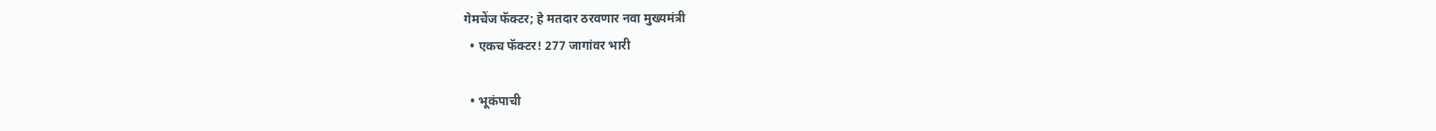गेमचेंज फॅक्टर; हे मतदार ठरवणार नवा मुख्यमंत्री
  • एकच फॅक्टर! 277 जागांवर भारी

  • भूकंपाची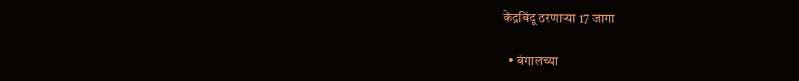केंद्रबिंदू ठरणाऱ्या 17 जागा

  • बंगालच्या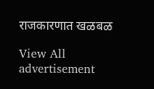राजकारणात खळबळ

View All
advertisement